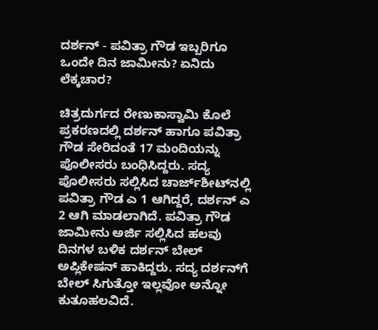ದರ್ಶನ್ - ಪವಿತ್ರಾ ಗೌಡ ಇಬ್ಬರಿಗೂ ಒಂದೇ ದಿನ ಜಾಮೀನು? ಏನಿದು ಲೆಕ್ಕಚಾರ?

ಚಿತ್ರದುರ್ಗದ ರೇಣುಕಾಸ್ವಾಮಿ ಕೊಲೆ ಪ್ರಕರಣದಲ್ಲಿ ದರ್ಶನ್ ಹಾಗೂ ಪವಿತ್ರಾ ಗೌಡ ಸೇರಿದಂತೆ 17 ಮಂದಿಯನ್ನು ಪೊಲೀಸರು ಬಂಧಿಸಿದ್ದರು. ಸದ್ಯ ಪೊಲೀಸರು ಸಲ್ಲಿಸಿದ ಚಾರ್ಜ್‌ಶೀಟ್‌ನಲ್ಲಿ ಪವಿತ್ರಾ ಗೌಡ ಎ 1 ಆಗಿದ್ದರೆ, ದರ್ಶನ್ ಎ 2 ಆಗಿ ಮಾಡಲಾಗಿದೆ. ಪವಿತ್ರಾ ಗೌಡ ಜಾಮೀನು ಅರ್ಜಿ ಸಲ್ಲಿಸಿದ ಹಲವು ದಿನಗಳ ಬಳಿಕ ದರ್ಶನ್ ಬೇಲ್ ಅಪ್ಲಿಕೇಷನ್ ಹಾಕಿದ್ದರು. ಸದ್ಯ ದರ್ಶನ್‌ಗೆ ಬೇಲ್ ಸಿಗುತ್ತೋ ಇಲ್ಲವೋ ಅನ್ನೋ ಕುತೂಹಲವಿದೆ.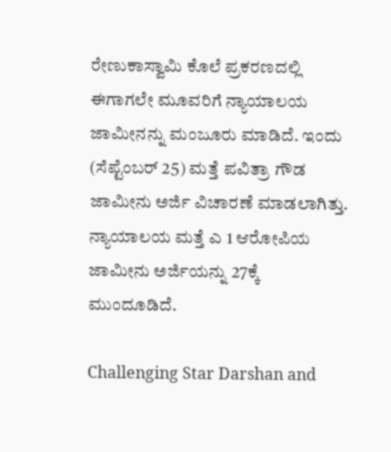ರೇಣುಕಾಸ್ವಾಮಿ ಕೊಲೆ ಪ್ರಕರಣದಲ್ಲಿ ಈಗಾಗಲೇ ಮೂವರಿಗೆ ನ್ಯಾಯಾಲಯ ಜಾಮೀನನ್ನು ಮಂಜೂರು ಮಾಡಿದೆ. ಇಂದು (ಸೆಪ್ಟೆಂಬರ್ 25) ಮತ್ತೆ ಪವಿತ್ರಾ ಗೌಡ ಜಾಮೀನು ಅರ್ಜಿ ವಿಚಾರಣೆ ಮಾಡಲಾಗಿತ್ತು. ನ್ಯಾಯಾಲಯ ಮತ್ತೆ ಎ 1 ಆರೋಪಿಯ ಜಾಮೀನು ಅರ್ಜಿಯನ್ನು 27ಕ್ಕೆ ಮುಂದೂಡಿದೆ.

Challenging Star Darshan and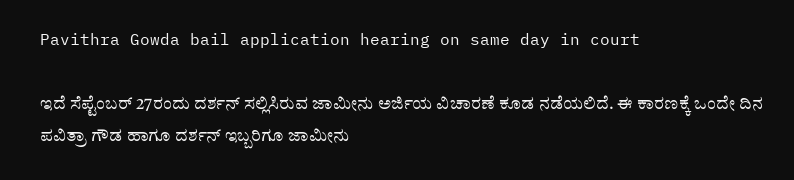Pavithra Gowda bail application hearing on same day in court

ಇದೆ ಸೆಪ್ಟೆಂಬರ್ 27ರಂದು ದರ್ಶನ್ ಸಲ್ಲಿಸಿರುವ ಜಾಮೀನು ಅರ್ಜಿಯ ವಿಚಾರಣೆ ಕೂಡ ನಡೆಯಲಿದೆ. ಈ ಕಾರಣಕ್ಕೆ ಒಂದೇ ದಿನ ಪವಿತ್ರಾ ಗೌಡ ಹಾಗೂ ದರ್ಶನ್ ಇಬ್ಬರಿಗೂ ಜಾಮೀನು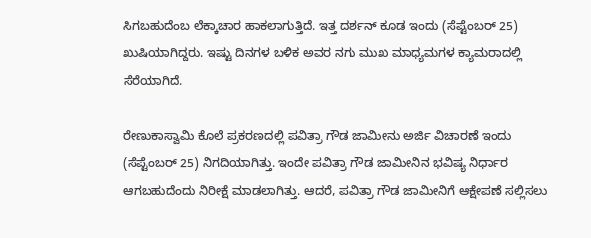ಸಿಗಬಹುದೆಂಬ ಲೆಕ್ಕಾಚಾರ ಹಾಕಲಾಗುತ್ತಿದೆ. ಇತ್ತ ದರ್ಶನ್ ಕೂಡ ಇಂದು (ಸೆಪ್ಟೆಂಬರ್ 25) ಖುಷಿಯಾಗಿದ್ದರು. ಇಷ್ಟು ದಿನಗಳ ಬಳಿಕ ಅವರ ನಗು ಮುಖ ಮಾಧ್ಯಮಗಳ ಕ್ಯಾಮರಾದಲ್ಲಿ ಸೆರೆಯಾಗಿದೆ.

ರೇಣುಕಾಸ್ವಾಮಿ ಕೊಲೆ ಪ್ರಕರಣದಲ್ಲಿ ಪವಿತ್ರಾ ಗೌಡ ಜಾಮೀನು ಅರ್ಜಿ ವಿಚಾರಣೆ ಇಂದು (ಸೆಪ್ಟೆಂಬರ್ 25) ನಿಗದಿಯಾಗಿತ್ತು. ಇಂದೇ ಪವಿತ್ರಾ ಗೌಡ ಜಾಮೀನಿನ ಭವಿಷ್ಯ ನಿರ್ಧಾರ ಆಗಬಹುದೆಂದು ನಿರೀಕ್ಷೆ ಮಾಡಲಾಗಿತ್ತು. ಆದರೆ, ಪವಿತ್ರಾ ಗೌಡ ಜಾಮೀನಿಗೆ ಆಕ್ಷೇಪಣೆ ಸಲ್ಲಿಸಲು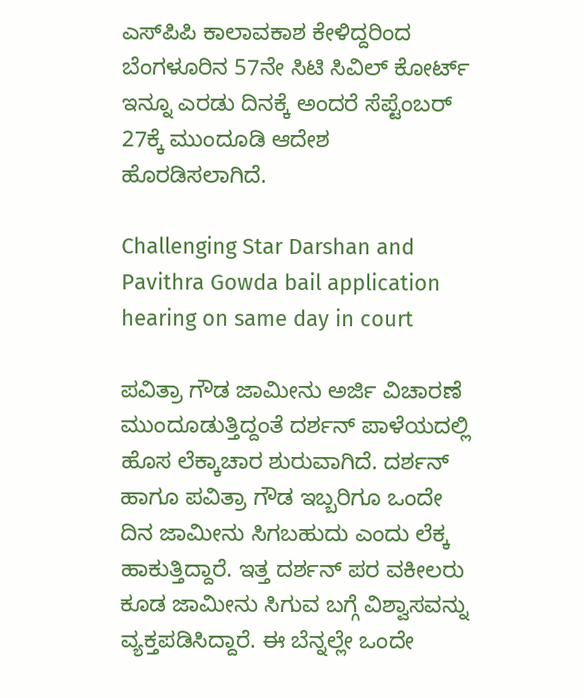ಎಸ್‌ಪಿಪಿ ಕಾಲಾವಕಾಶ ಕೇಳಿದ್ದರಿಂದ ಬೆಂಗಳೂರಿನ 57ನೇ ಸಿಟಿ ಸಿವಿಲ್ ಕೋರ್ಟ್‌ ಇನ್ನೂ ಎರಡು ದಿನಕ್ಕೆ ಅಂದರೆ ಸೆಪ್ಟೆಂಬರ್ 27ಕ್ಕೆ ಮುಂದೂಡಿ ಆದೇಶ ಹೊರಡಿಸಲಾಗಿದೆ.

Challenging Star Darshan and Pavithra Gowda bail application hearing on same day in court

ಪವಿತ್ರಾ ಗೌಡ ಜಾಮೀನು ಅರ್ಜಿ ವಿಚಾರಣೆ ಮುಂದೂಡುತ್ತಿದ್ದಂತೆ ದರ್ಶನ್ ಪಾಳೆಯದಲ್ಲಿ ಹೊಸ ಲೆಕ್ಕಾಚಾರ ಶುರುವಾಗಿದೆ. ದರ್ಶನ್ ಹಾಗೂ ಪವಿತ್ರಾ ಗೌಡ ಇಬ್ಬರಿಗೂ ಒಂದೇ ದಿನ ಜಾಮೀನು ಸಿಗಬಹುದು ಎಂದು ಲೆಕ್ಕ ಹಾಕುತ್ತಿದ್ದಾರೆ. ಇತ್ತ ದರ್ಶನ್ ಪರ ವಕೀಲರು ಕೂಡ ಜಾಮೀನು ಸಿಗುವ ಬಗ್ಗೆ ವಿಶ್ವಾಸವನ್ನು ವ್ಯಕ್ತಪಡಿಸಿದ್ದಾರೆ. ಈ ಬೆನ್ನಲ್ಲೇ ಒಂದೇ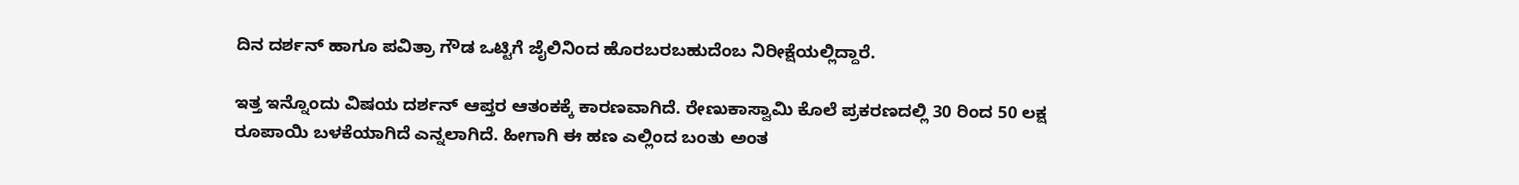ದಿನ ದರ್ಶನ್ ಹಾಗೂ ಪವಿತ್ರಾ ಗೌಡ ಒಟ್ಟಿಗೆ ಜೈಲಿನಿಂದ ಹೊರಬರಬಹುದೆಂಬ ನಿರೀಕ್ಷೆಯಲ್ಲಿದ್ದಾರೆ.

ಇತ್ತ ಇನ್ನೊಂದು ವಿಷಯ ದರ್ಶನ್ ಆಪ್ತರ ಆತಂಕಕ್ಕೆ ಕಾರಣವಾಗಿದೆ. ರೇಣುಕಾಸ್ವಾಮಿ ಕೊಲೆ ಪ್ರಕರಣದಲ್ಲಿ 30 ರಿಂದ 50 ಲಕ್ಷ ರೂಪಾಯಿ ಬಳಕೆಯಾಗಿದೆ ಎನ್ನಲಾಗಿದೆ. ಹೀಗಾಗಿ ಈ ಹಣ ಎಲ್ಲಿಂದ ಬಂತು ಅಂತ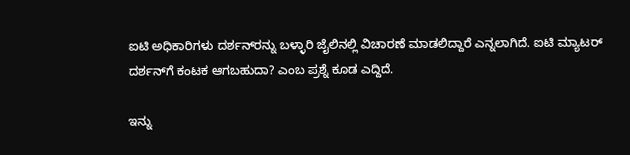ಐಟಿ ಅಧಿಕಾರಿಗಳು ದರ್ಶನ್‌ರನ್ನು ಬಳ್ಳಾರಿ ಜೈಲಿನಲ್ಲಿ ವಿಚಾರಣೆ ಮಾಡಲಿದ್ದಾರೆ ಎನ್ನಲಾಗಿದೆ. ಐಟಿ ಮ್ಯಾಟರ್ ದರ್ಶನ್‌ಗೆ ಕಂಟಕ ಆಗಬಹುದಾ? ಎಂಬ ಪ್ರಶ್ನೆ ಕೂಡ ಎದ್ದಿದೆ.

ಇನ್ನು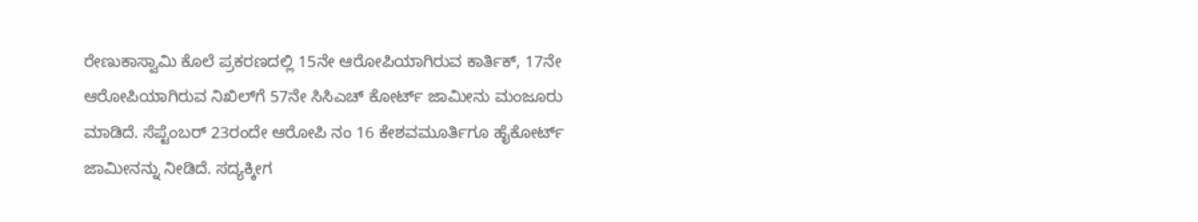ರೇಣುಕಾಸ್ವಾಮಿ ಕೊಲೆ ಪ್ರಕರಣದಲ್ಲಿ 15ನೇ ಆರೋಪಿಯಾಗಿರುವ ಕಾರ್ತಿಕ್‌, 17ನೇ ಆರೋಪಿಯಾಗಿರುವ ನಿಖಿಲ್‌ಗೆ 57ನೇ ಸಿಸಿಎಚ್‌ ಕೋರ್ಟ್‌ ಜಾಮೀನು ಮಂಜೂರು ಮಾಡಿದೆ. ಸೆಪ್ಟೆಂಬರ್ 23ರಂದೇ ಆರೋಪಿ ನಂ 16 ಕೇಶವಮೂರ್ತಿಗೂ ಹೈಕೋರ್ಟ್‌ ಜಾಮೀನನ್ನು ನೀಡಿದೆ. ಸದ್ಯಕ್ಕೀಗ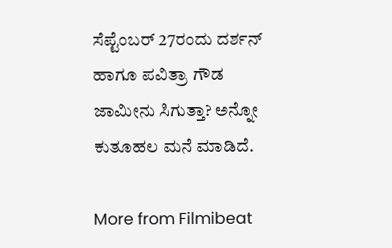ಸೆಪ್ಟೆಂಬರ್ 27ರಂದು ದರ್ಶನ್ ಹಾಗೂ ಪವಿತ್ರಾ ಗೌಡ ಜಾಮೀನು ಸಿಗುತ್ತಾ? ಅನ್ನೋ ಕುತೂಹಲ ಮನೆ ಮಾಡಿದೆ.

More from Filmibeat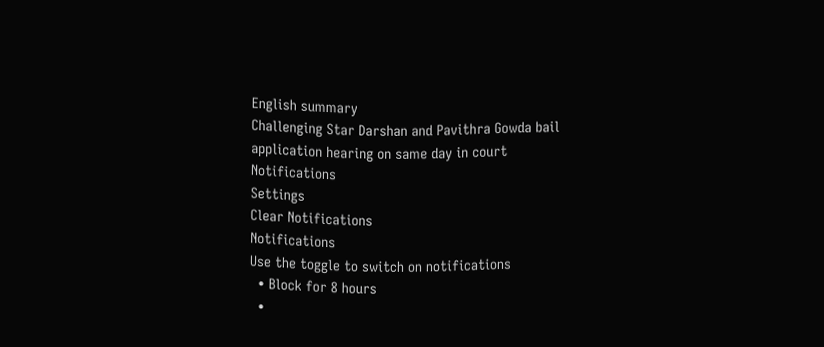English summary
Challenging Star Darshan and Pavithra Gowda bail application hearing on same day in court
Notifications
Settings
Clear Notifications
Notifications
Use the toggle to switch on notifications
  • Block for 8 hours
  •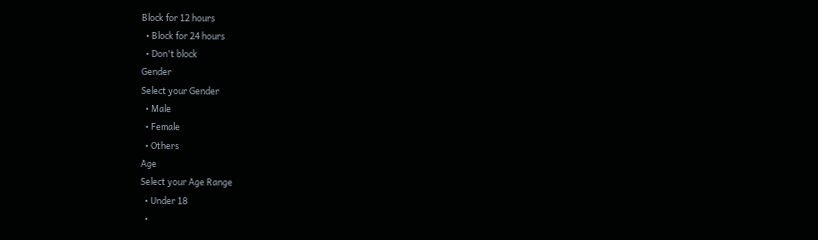Block for 12 hours
  • Block for 24 hours
  • Don't block
Gender
Select your Gender
  • Male
  • Female
  • Others
Age
Select your Age Range
  • Under 18
  •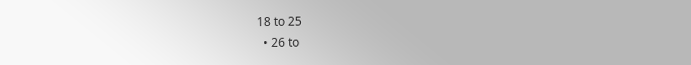18 to 25
  • 26 to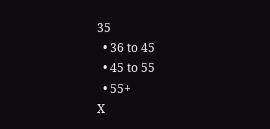35
  • 36 to 45
  • 45 to 55
  • 55+
X